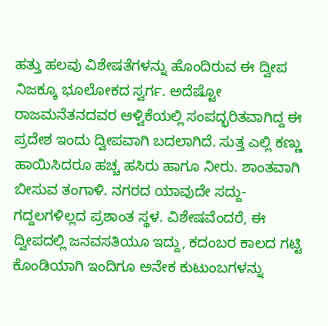ಹತ್ತು ಹಲವು ವಿಶೇಷತೆಗಳನ್ನು ಹೊಂದಿರುವ ಈ ದ್ವೀಪ ನಿಜಕ್ಕೂ ಭೂಲೋಕದ ಸ್ವರ್ಗ. ಅದೆಷ್ಟೋ ರಾಜಮನೆತನದವರ ಆಳ್ವಿಕೆಯಲ್ಲಿ ಸಂಪದ್ಭರಿತವಾಗಿದ್ದ ಈ ಪ್ರದೇಶ ಇಂದು ದ್ವೀಪವಾಗಿ ಬದಲಾಗಿದೆ. ಸುತ್ತ ಎಲ್ಲಿ ಕಣ್ಣು ಹಾಯಿಸಿದರೂ ಹಚ್ಚ ಹಸಿರು ಹಾಗೂ ನೀರು. ಶಾಂತವಾಗಿ ಬೀಸುವ ತಂಗಾಳಿ. ನಗರದ ಯಾವುದೇ ಸದ್ದು-ಗದ್ದಲಗಳಿಲ್ಲದ ಪ್ರಶಾಂತ ಸ್ಥಳ. ವಿಶೇಷವೆಂದರೆ, ಈ ದ್ವೀಪದಲ್ಲಿ ಜನವಸತಿಯೂ ಇದ್ದು, ಕದಂಬರ ಕಾಲದ ಗಟ್ಟಿ ಕೊಂಡಿಯಾಗಿ ಇಂದಿಗೂ ಅನೇಕ ಕುಟುಂಬಗಳನ್ನು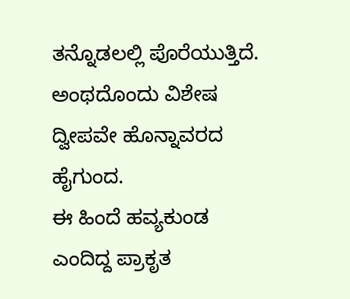ತನ್ನೊಡಲಲ್ಲಿ ಪೊರೆಯುತ್ತಿದೆ. ಅಂಥದೊಂದು ವಿಶೇಷ ದ್ವೀಪವೇ ಹೊನ್ನಾವರದ ಹೈಗುಂದ.
ಈ ಹಿಂದೆ ಹವ್ಯಕುಂಡ ಎಂದಿದ್ದ ಪ್ರಾಕೃತ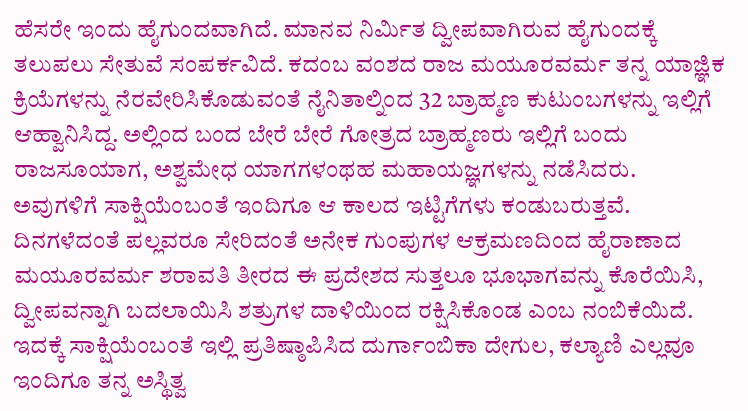ಹೆಸರೇ ಇಂದು ಹೈಗುಂದವಾಗಿದೆ. ಮಾನವ ನಿರ್ಮಿತ ದ್ವೀಪವಾಗಿರುವ ಹೈಗುಂದಕ್ಕೆ ತಲುಪಲು ಸೇತುವೆ ಸಂಪರ್ಕವಿದೆ. ಕದಂಬ ವಂಶದ ರಾಜ ಮಯೂರವರ್ಮ ತನ್ನ ಯಾಜ್ಞಿಕ ಕ್ರಿಯೆಗಳನ್ನು ನೆರವೇರಿಸಿಕೊಡುವಂತೆ ನೈನಿತಾಲ್ನಿಂದ 32 ಬ್ರಾಹ್ಮಣ ಕುಟುಂಬಗಳನ್ನು ಇಲ್ಲಿಗೆ ಆಹ್ವಾನಿಸಿದ್ದ. ಅಲ್ಲಿಂದ ಬಂದ ಬೇರೆ ಬೇರೆ ಗೋತ್ರದ ಬ್ರಾಹ್ಮಣರು ಇಲ್ಲಿಗೆ ಬಂದು ರಾಜಸೂಯಾಗ, ಅಶ್ವಮೇಧ ಯಾಗಗಳಂಥಹ ಮಹಾಯಜ್ಞಗಳನ್ನು ನಡೆಸಿದರು. ಅವುಗಳಿಗೆ ಸಾಕ್ಷಿಯೆಂಬಂತೆ ಇಂದಿಗೂ ಆ ಕಾಲದ ಇಟ್ಟಿಗೆಗಳು ಕಂಡುಬರುತ್ತವೆ.
ದಿನಗಳೆದಂತೆ ಪಲ್ಲವರೂ ಸೇರಿದಂತೆ ಅನೇಕ ಗುಂಪುಗಳ ಆಕ್ರಮಣದಿಂದ ಹೈರಾಣಾದ ಮಯೂರವರ್ಮ ಶರಾವತಿ ತೀರದ ಈ ಪ್ರದೇಶದ ಸುತ್ತಲೂ ಭೂಭಾಗವನ್ನು ಕೊರೆಯಿಸಿ, ದ್ವೀಪವನ್ನಾಗಿ ಬದಲಾಯಿಸಿ ಶತ್ರುಗಳ ದಾಳಿಯಿಂದ ರಕ್ಷಿಸಿಕೊಂಡ ಎಂಬ ನಂಬಿಕೆಯಿದೆ. ಇದಕ್ಕೆ ಸಾಕ್ಷಿಯೆಂಬಂತೆ ಇಲ್ಲಿ ಪ್ರತಿಷ್ಠಾಪಿಸಿದ ದುರ್ಗಾಂಬಿಕಾ ದೇಗುಲ, ಕಲ್ಯಾಣಿ ಎಲ್ಲವೂ ಇಂದಿಗೂ ತನ್ನ ಅಸ್ಥಿತ್ವ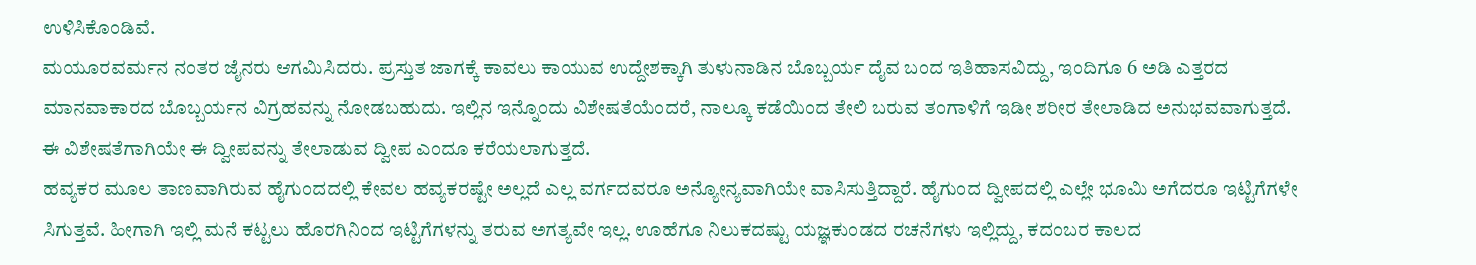ಉಳಿಸಿಕೊಂಡಿವೆ.
ಮಯೂರವರ್ಮನ ನಂತರ ಜೈನರು ಆಗಮಿಸಿದರು. ಪ್ರಸ್ತುತ ಜಾಗಕ್ಕೆ ಕಾವಲು ಕಾಯುವ ಉದ್ದೇಶಕ್ಕಾಗಿ ತುಳುನಾಡಿನ ಬೊಬ್ಬರ್ಯ ದೈವ ಬಂದ ಇತಿಹಾಸವಿದ್ದು, ಇಂದಿಗೂ 6 ಅಡಿ ಎತ್ತರದ ಮಾನವಾಕಾರದ ಬೊಬ್ಬರ್ಯನ ವಿಗ್ರಹವನ್ನು ನೋಡಬಹುದು. ಇಲ್ಲಿನ ಇನ್ನೊಂದು ವಿಶೇಷತೆಯೆಂದರೆ, ನಾಲ್ಕೂ ಕಡೆಯಿಂದ ತೇಲಿ ಬರುವ ತಂಗಾಳಿಗೆ ಇಡೀ ಶರೀರ ತೇಲಾಡಿದ ಅನುಭವವಾಗುತ್ತದೆ. ಈ ವಿಶೇಷತೆಗಾಗಿಯೇ ಈ ದ್ವೀಪವನ್ನು ತೇಲಾಡುವ ದ್ವೀಪ ಎಂದೂ ಕರೆಯಲಾಗುತ್ತದೆ.
ಹವ್ಯಕರ ಮೂಲ ತಾಣವಾಗಿರುವ ಹೈಗುಂದದಲ್ಲಿ ಕೇವಲ ಹವ್ಯಕರಷ್ಟೇ ಅಲ್ಲದೆ ಎಲ್ಲ ವರ್ಗದವರೂ ಅನ್ಯೋನ್ಯವಾಗಿಯೇ ವಾಸಿಸುತ್ತಿದ್ದಾರೆ. ಹೈಗುಂದ ದ್ವೀಪದಲ್ಲಿ ಎಲ್ಲೇ ಭೂಮಿ ಅಗೆದರೂ ಇಟ್ಟಿಗೆಗಳೇ ಸಿಗುತ್ತವೆ. ಹೀಗಾಗಿ ಇಲ್ಲಿ ಮನೆ ಕಟ್ಟಲು ಹೊರಗಿನಿಂದ ಇಟ್ಟಿಗೆಗಳನ್ನು ತರುವ ಅಗತ್ಯವೇ ಇಲ್ಲ. ಊಹೆಗೂ ನಿಲುಕದಷ್ಟು ಯಜ್ಞಕುಂಡದ ರಚನೆಗಳು ಇಲ್ಲಿದ್ದು, ಕದಂಬರ ಕಾಲದ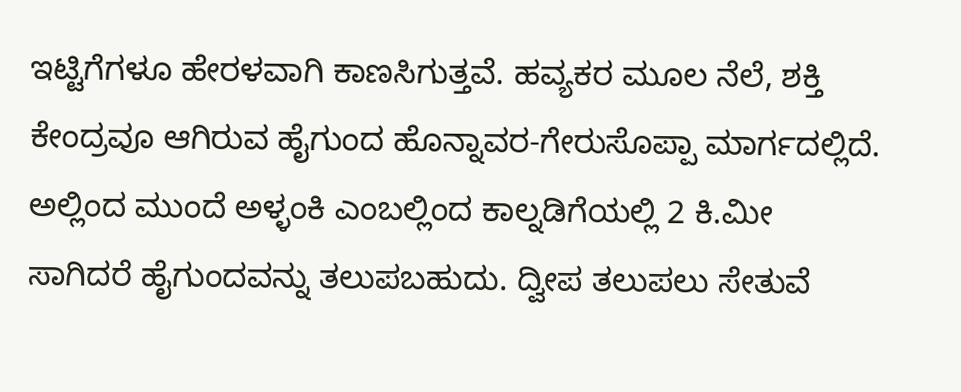ಇಟ್ಟಿಗೆಗಳೂ ಹೇರಳವಾಗಿ ಕಾಣಸಿಗುತ್ತವೆ. ಹವ್ಯಕರ ಮೂಲ ನೆಲೆ, ಶಕ್ತಿ ಕೇಂದ್ರವೂ ಆಗಿರುವ ಹೈಗುಂದ ಹೊನ್ನಾವರ-ಗೇರುಸೊಪ್ಪಾ ಮಾರ್ಗದಲ್ಲಿದೆ. ಅಲ್ಲಿಂದ ಮುಂದೆ ಅಳ್ಳಂಕಿ ಎಂಬಲ್ಲಿಂದ ಕಾಲ್ನಡಿಗೆಯಲ್ಲಿ 2 ಕಿ.ಮೀ ಸಾಗಿದರೆ ಹೈಗುಂದವನ್ನು ತಲುಪಬಹುದು. ದ್ವೀಪ ತಲುಪಲು ಸೇತುವೆ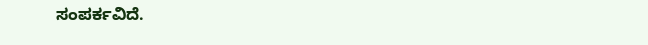ಸಂಪರ್ಕವಿದೆ.